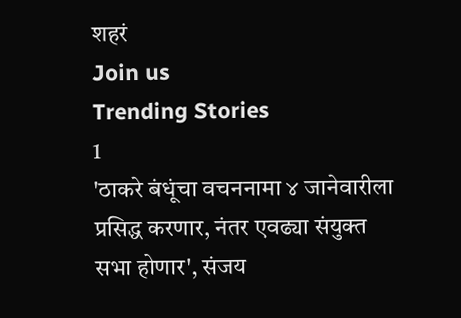शहरं
Join us
Trending Stories
1
'ठाकरे बंधूंचा वचननामा ४ जानेवारीला प्रसिद्ध करणार, नंतर एवढ्या संयुक्त सभा होणार', संजय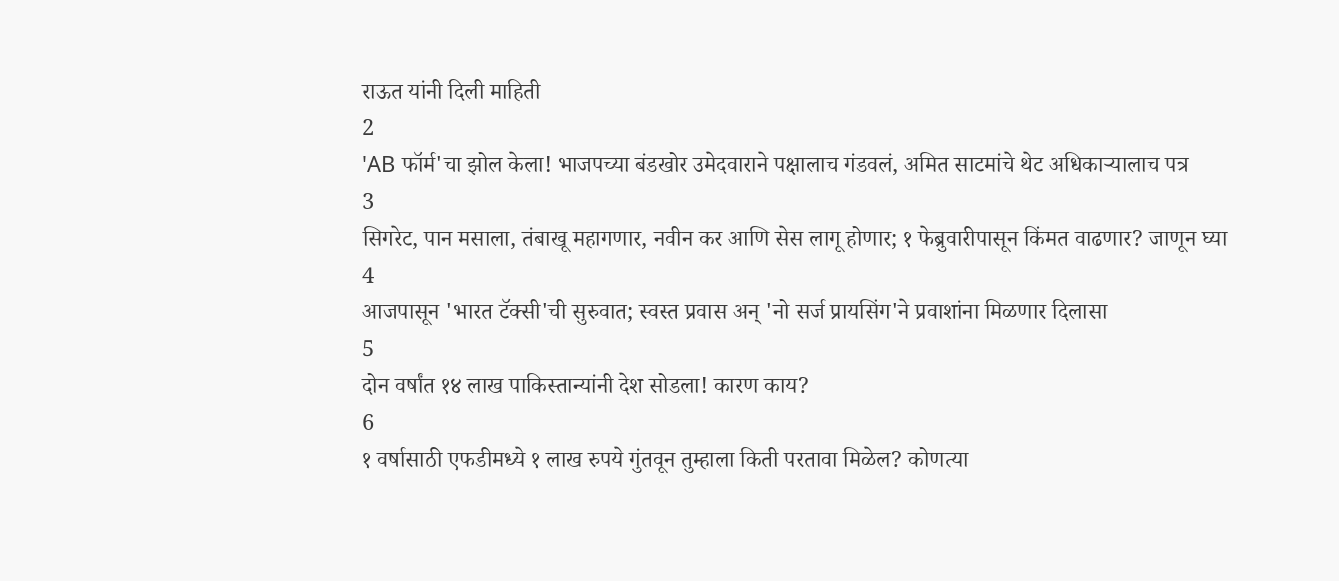राऊत यांनी दिली माहिती
2
'AB फॉर्म'चा झोल केला! भाजपच्या बंडखोर उमेदवाराने पक्षालाच गंडवलं, अमित साटमांचे थेट अधिकाऱ्यालाच पत्र
3
सिगरेट, पान मसाला, तंबाखू महागणार, नवीन कर आणि सेस लागू होणार; १ फेब्रुवारीपासून किंमत वाढणार? जाणून घ्या
4
आजपासून 'भारत टॅक्सी'ची सुरुवात; स्वस्त प्रवास अन् 'नो सर्ज प्रायसिंग'ने प्रवाशांना मिळणार दिलासा
5
दोन वर्षांत १४ लाख पाकिस्तान्यांनी देश सोडला! कारण काय?
6
१ वर्षासाठी एफडीमध्ये १ लाख रुपये गुंतवून तुम्हाला किती परतावा मिळेल? कोणत्या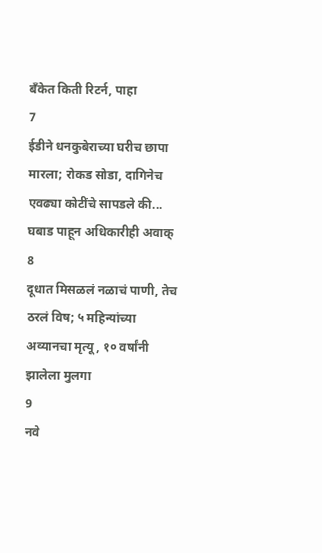बँकेत किती रिटर्न, पाहा
7
ईडीने धनकुबेराच्या घरीच छापा मारला; रोकड सोडा, दागिनेच एवढ्या कोटींचे सापडले की... घबाड पाहून अधिकारीही अवाक्
8
दूधात मिसळलं नळाचं पाणी, तेच ठरलं विष; ५ महिन्यांच्या अव्यानचा मृत्यू, १० वर्षांनी झालेला मुलगा
9
नवे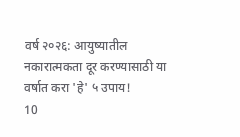वर्ष २०२६: आयुष्यातील नकारात्मकता दूर करण्यासाठी या वर्षात करा 'हे' ५ उपाय!
10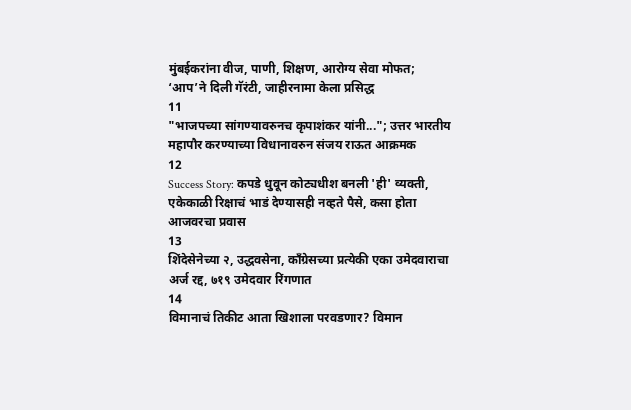मुंबईकरांना वीज, पाणी, शिक्षण, आरोग्य सेवा मोफत; ‘आप’ने दिली गॅरंटी, जाहीरनामा केला प्रसिद्ध
11
"भाजपच्या सांगण्यावरुनच कृपाशंकर यांनी..."; उत्तर भारतीय महापौर करण्याच्या विधानावरुन संजय राऊत आक्रमक
12
Success Story: कपडे धुवून कोट्यधीश बनली 'ही' व्यक्ती, एकेकाळी रिक्षाचं भाडं देण्यासही नव्हते पैसे, कसा होता आजवरचा प्रवास
13
शिंदेसेनेच्या २, उद्धवसेना, काँग्रेसच्या प्रत्येकी एका उमेदवाराचा अर्ज रद्द, ७१९ उमेदवार रिंगणात
14
विमानाचं तिकीट आता खिशाला परवडणार? विमान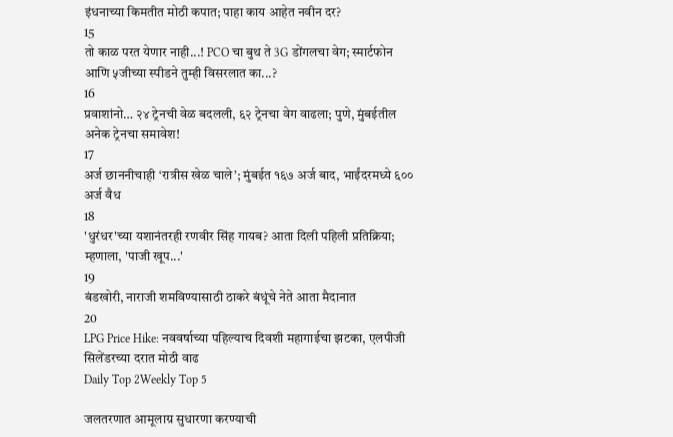इंधनाच्या किमतीत मोठी कपात; पाहा काय आहेत नवीन दर?
15
तो काळ परत येणार नाही...! PCO चा बुथ ते 3G डोंगलचा वेग; स्मार्टफोन आणि ५जीच्या स्पीडने तुम्ही विसरलात का...?
16
प्रवाशांनो… २४ ट्रेनची वेळ बदलली, ६२ ट्रेनचा वेग वाढला; पुणे, मुंबईतील अनेक ट्रेनचा समावेश!
17
अर्ज छाननीचाही ‘रात्रीस खेळ चाले’; मुंबईत १६७ अर्ज बाद, भाईंदरमध्ये ६०० अर्ज वैध
18
'धुरंधर'च्या यशानंतरही रणवीर सिंह गायब? आता दिली पहिली प्रतिक्रिया; म्हणाला, 'पाजी खूप...'
19
बंडखोरी, नाराजी शमविण्यासाठी ठाकरे बंधूंचे नेते आता मैदानात
20
LPG Price Hike: नववर्षाच्या पहिल्याच दिवशी महागाईचा झटका, एलपीजी सिलेंडरच्या दरात मोठी वाढ
Daily Top 2Weekly Top 5

जलतरणात आमूलाग्र सुधारणा करण्याची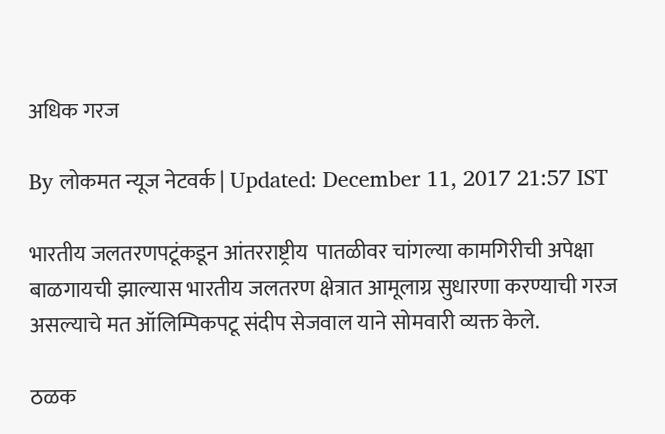अधिक गरज

By लोकमत न्यूज नेटवर्क | Updated: December 11, 2017 21:57 IST

भारतीय जलतरणपटूंकडून आंतरराष्ट्रीय  पातळीवर चांगल्या कामगिरीची अपेक्षा बाळगायची झाल्यास भारतीय जलतरण क्षेत्रात आमूलाग्र सुधारणा करण्याची गरज असल्याचे मत ऑलिम्पिकपटू संदीप सेजवाल याने सोमवारी व्यक्त केले.

ठळक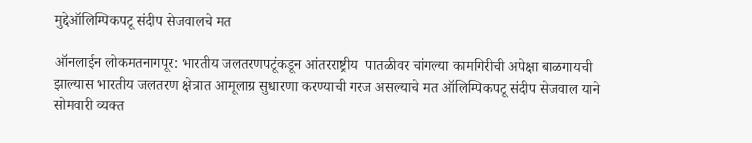मुद्देऑलिम्पिकपटू संदीप सेजवालचे मत

ऑनलाईन लोकमतनागपूर: भारतीय जलतरणपटूंकडून आंतरराष्ट्रीय  पातळीवर चांगल्या कामगिरीची अपेक्षा बाळगायची झाल्यास भारतीय जलतरण क्षेत्रात आमूलाग्र सुधारणा करण्याची गरज असल्याचे मत ऑलिम्पिकपटू संदीप सेजवाल याने सोमवारी व्यक्त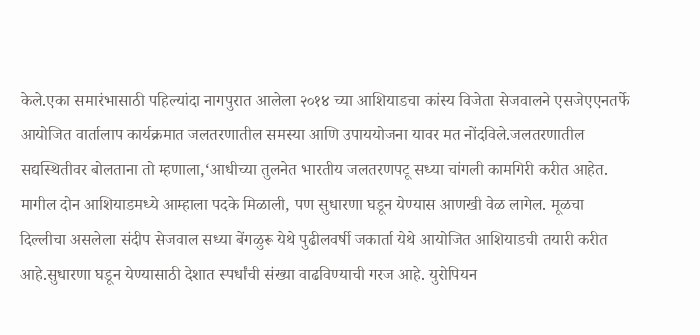केले.एका समारंभासाठी पहिल्यांदा नागपुरात आलेला २०१४ च्या आशियाडचा कांस्य विजेता सेजवालने एसजेएएनतर्फे आयोजित वार्तालाप कार्यक्रमात जलतरणातील समस्या आणि उपाययोजना यावर मत नोंदविले.जलतरणातील सद्यस्थितीवर बोलताना तो म्हणाला,‘आधीच्या तुलनेत भारतीय जलतरणपटू सध्या चांगली कामगिरी करीत आहेत. मागील दोन आशियाडमध्ये आम्हाला पदके मिळाली, पण सुधारणा घडून येण्यास आणखी वेळ लागेल. मूळचा दिल्लीचा असलेला संदीप सेजवाल सध्या बेंगळुरू येथे पुढीलवर्षी जकार्ता येथे आयोजित आशियाडची तयारी करीत आहे.सुधारणा घडून येण्यासाठी देशात स्पर्धांची संख्या वाढविण्याची गरज आहे. युरोपियन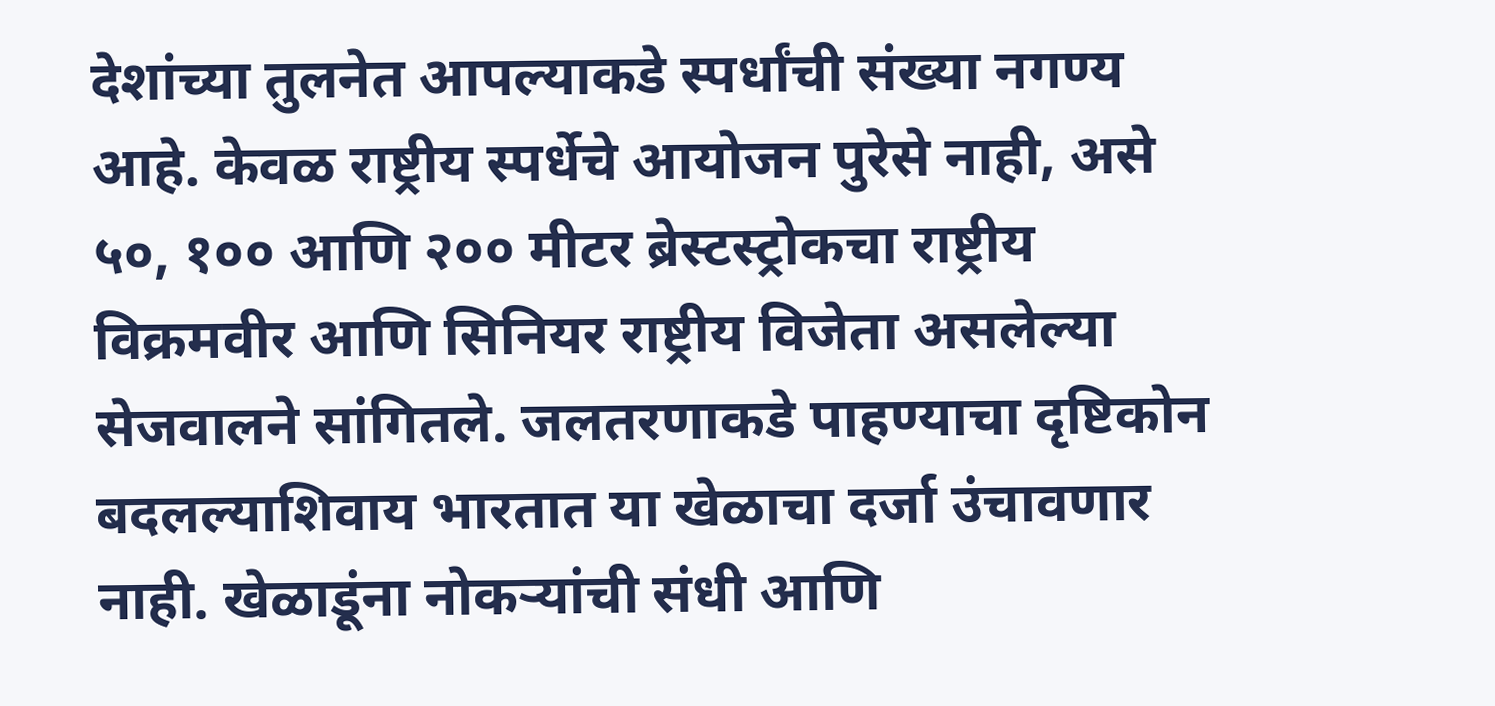देशांच्या तुलनेत आपल्याकडे स्पर्धांची संख्या नगण्य आहे. केवळ राष्ट्रीय स्पर्धेचे आयोजन पुरेसे नाही, असे ५०, १०० आणि २०० मीटर ब्रेस्टस्ट्रोकचा राष्ट्रीय विक्रमवीर आणि सिनियर राष्ट्रीय विजेता असलेल्या सेजवालने सांगितले. जलतरणाकडे पाहण्याचा दृष्टिकोन बदलल्याशिवाय भारतात या खेळाचा दर्जा उंचावणार नाही. खेळाडूंना नोकऱ्यांची संधी आणि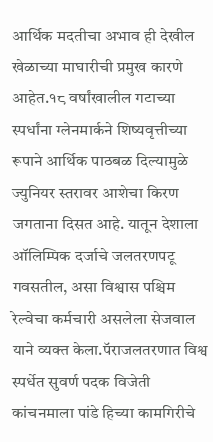आर्थिक मदतीचा अभाव ही देखील खेळाच्या माघारीची प्रमुख कारणे आहेत.१८ वर्षांखालील गटाच्या स्पर्धांना ग्लेनमार्कने शिष्यवृत्तीच्या रूपाने आर्थिक पाठबळ दिल्यामुळे ज्युनियर स्तरावर आशेचा किरण जगताना दिसत आहे. यातून देशाला ऑलिम्पिक दर्जाचे जलतरणपटू गवसतील, असा विश्वास पश्चिम रेल्वेचा कर्मचारी असलेला सेजवाल याने व्यक्त केला.पॅराजलतरणात विश्व स्पर्धेत सुवर्ण पदक विजेती कांचनमाला पांडे हिच्या कामगिरीचे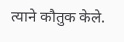त्याने कौतुक केले.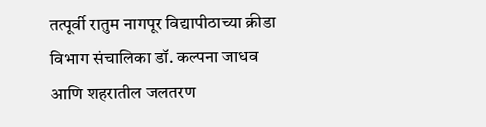तत्पूर्वी रातुम नागपूर विद्यापीठाच्या क्रीडा विभाग संचालिका डॉ. कल्पना जाधव आणि शहरातील जलतरण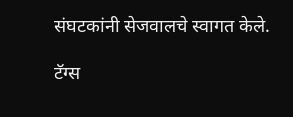संघटकांनी सेजवालचे स्वागत केले.

टॅग्स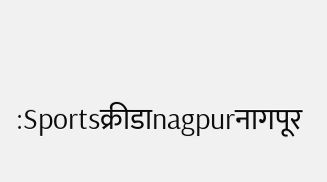:Sportsक्रीडाnagpurनागपूर